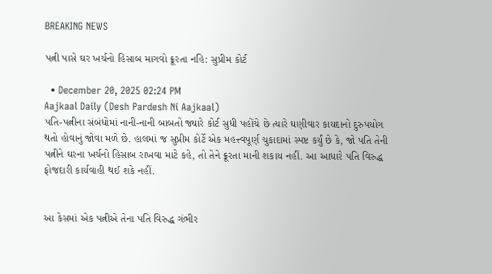BREAKING NEWS

પત્ની પાસે ઘર ખર્ચનો હિસાબ માગવો ક્રૂરતા નહિ: સુપ્રીમ કોર્ટ

  • December 20, 2025 02:24 PM
Aajkaal Daily (Desh Pardesh Ni Aajkaal)
પતિ-પત્નીના સંબંધોમાં નાની-નાની બાબતો જ્યારે કોર્ટ સુધી પહોંચે છે ત્યારે ઘણીવાર કાયદાનો દુરુપયોગ થતો હોવાનું જોવા મળે છે. હાલમાં જ સુપ્રીમ કોર્ટે એક મહત્ત્વપૂર્ણ ચુકાદામાં સ્પષ્ટ કર્યું છે કે, જો પતિ તેની પત્નીને ઘરના ખર્ચનો હિસાબ રાખવા માટે કહે, તો તેને ક્રૂરતા માની શકાય નહીં. આ આધારે પતિ વિરુદ્ધ ફોજદારી કાર્યવાહી થઈ શકે નહીં.


આ કેસમાં એક પત્નીએ તેના પતિ વિરુદ્ધ ગંભીર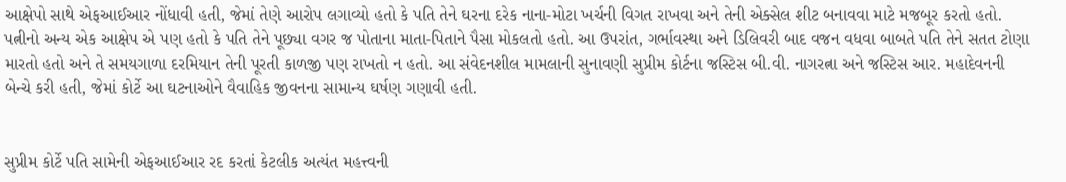આક્ષેપો સાથે એફઆઈઆર નોંધાવી હતી, જેમાં તેણે આરોપ લગાવ્યો હતો કે પતિ તેને ઘરના દરેક નાના-મોટા ખર્ચની વિગત રાખવા અને તેની એક્સેલ શીટ બનાવવા માટે મજબૂર કરતો હતો. પત્નીનો અન્ય એક આક્ષેપ એ પણ હતો કે પતિ તેને પૂછ્યા વગર જ પોતાના માતા-પિતાને પૈસા મોકલતો હતો. આ ઉપરાંત, ગર્ભાવસ્થા અને ડિલિવરી બાદ વજન વધવા બાબતે પતિ તેને સતત ટોણા મારતો હતો અને તે સમયગાળા દરમિયાન તેની પૂરતી કાળજી પણ રાખતો ન હતો. આ સંવેદનશીલ મામલાની સુનાવણી સુપ્રીમ કોર્ટના જસ્ટિસ બી.વી. નાગરત્ના અને જસ્ટિસ આર. મહાદેવનની બેન્ચે કરી હતી, જેમાં કોર્ટે આ ઘટનાઓને વૈવાહિક જીવનના સામાન્ય ઘર્ષણ ગણાવી હતી.


સુપ્રીમ કોર્ટે પતિ સામેની એફઆઈઆર રદ કરતાં કેટલીક અત્યંત મહત્ત્વની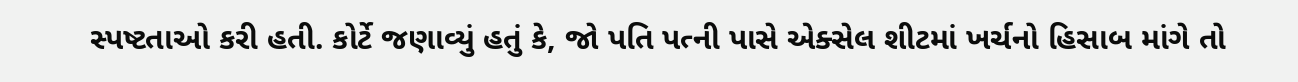સ્પષ્ટતાઓ કરી હતી. કોર્ટે જણાવ્યું હતું કે, જો પતિ પત્ની પાસે એક્સેલ શીટમાં ખર્ચનો હિસાબ માંગે તો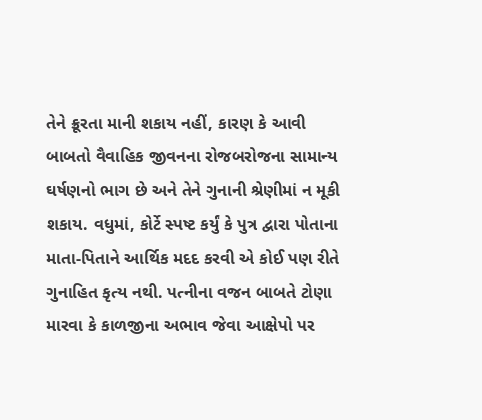તેને ક્રૂરતા માની શકાય નહીં, કારણ કે આવી બાબતો વૈવાહિક જીવનના રોજબરોજના સામાન્ય ઘર્ષણનો ભાગ છે અને તેને ગુનાની શ્રેણીમાં ન મૂકી શકાય. વધુમાં, કોર્ટે સ્પષ્ટ કર્યું કે પુત્ર દ્વારા પોતાના માતા-પિતાને આર્થિક મદદ કરવી એ કોઈ પણ રીતે ગુનાહિત કૃત્ય નથી. પત્નીના વજન બાબતે ટોણા મારવા કે કાળજીના અભાવ જેવા આક્ષેપો પર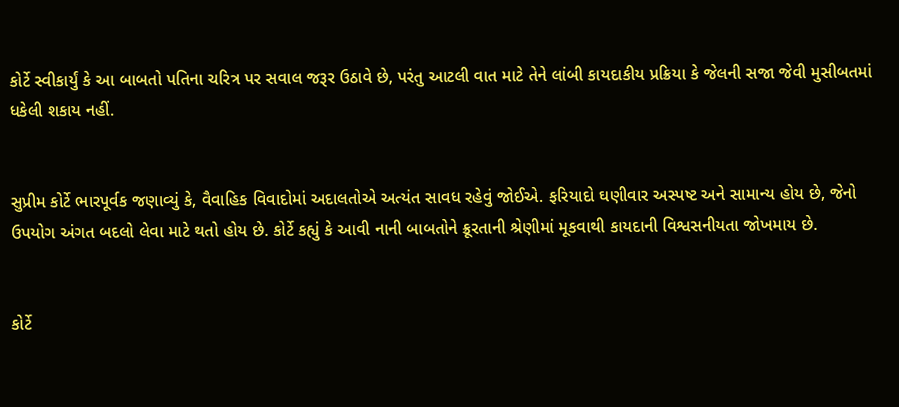કોર્ટે સ્વીકાર્યું કે આ બાબતો પતિના ચરિત્ર પર સવાલ જરૂર ઉઠાવે છે, પરંતુ આટલી વાત માટે તેને લાંબી કાયદાકીય પ્રક્રિયા કે જેલની સજા જેવી મુસીબતમાં ધકેલી શકાય નહીં.


સુપ્રીમ કોર્ટે ભારપૂર્વક જણાવ્યું કે, વૈવાહિક વિવાદોમાં અદાલતોએ અત્યંત સાવધ રહેવું જોઈએ. ફરિયાદો ઘણીવાર અસ્પષ્ટ અને સામાન્ય હોય છે, જેનો ઉપયોગ અંગત બદલો લેવા માટે થતો હોય છે. કોર્ટે કહ્યું કે આવી નાની બાબતોને ક્રૂરતાની શ્રેણીમાં મૂકવાથી કાયદાની વિશ્વસનીયતા જોખમાય છે.


કોર્ટે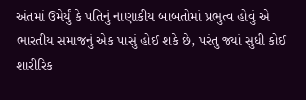અંતમાં ઉમેર્યું કે પતિનું નાણાકીય બાબતોમાં પ્રભુત્વ હોવું એ ભારતીય સમાજનું એક પાસું હોઈ શકે છે, પરંતુ જ્યાં સુધી કોઈ શારીરિક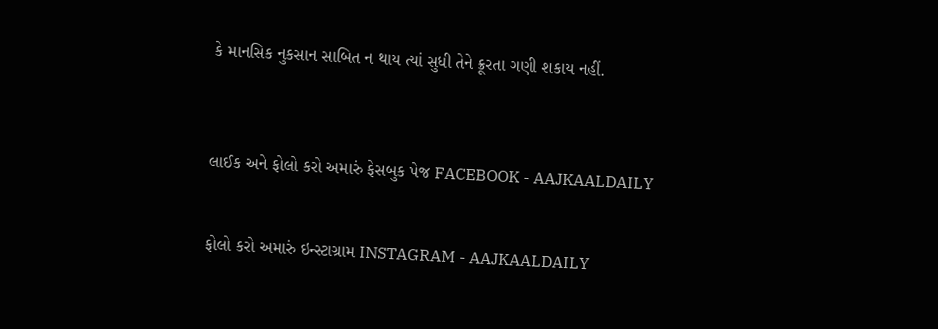કે માનસિક નુકસાન સાબિત ન થાય ત્યાં સુધી તેને ક્રૂરતા ગણી શકાય નહીં.



લાઈક અને ફોલો કરો અમારું ફેસબુક પેજ FACEBOOK - AAJKAALDAILY


ફોલો કરો અમારું ઇન્સ્ટાગ્રામ INSTAGRAM - AAJKAALDAILY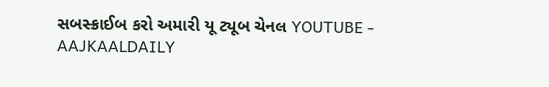સબસ્ક્રાઈબ કરો અમારી યૂ ટ્યૂબ ચેનલ YOUTUBE - AAJKAALDAILY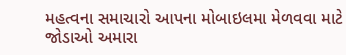મહત્વના સમાચારો આપના મોબાઇલમા મેળવવા માટે જોડાઓ અમારા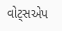વોટ્સએપ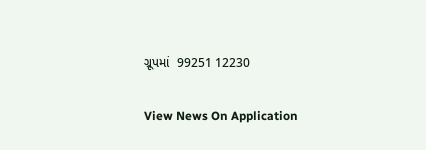ગ્રૂપમાં  99251 12230

View News On Application